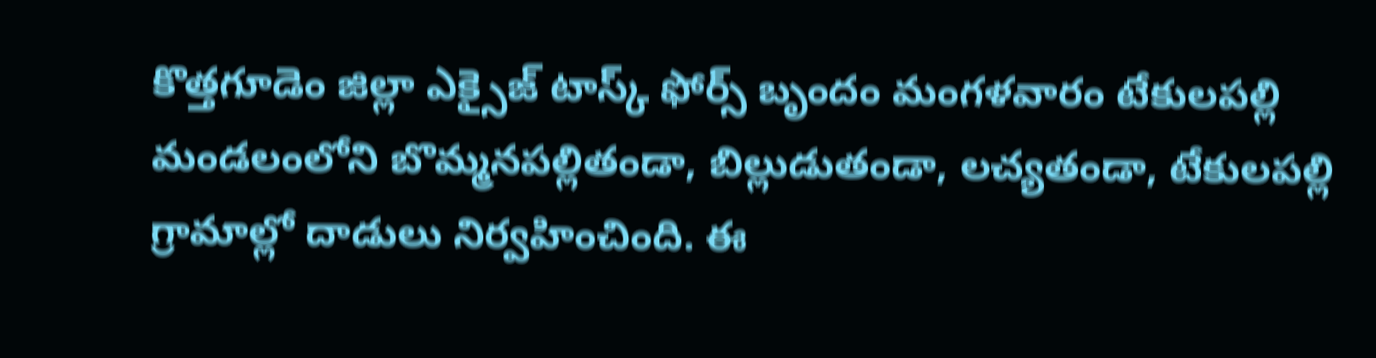కొత్తగూడెం జిల్లా ఎక్సైజ్ టాస్క్ ఫోర్స్ బృందం మంగళవారం టేకులపల్లి మండలంలోని బొమ్మనపల్లితండా, బిల్లుడుతండా, లచ్యతండా, టేకులపల్లి గ్రామాల్లో దాడులు నిర్వహించింది. ఈ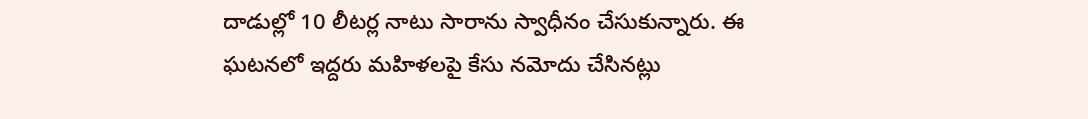దాడుల్లో 10 లీటర్ల నాటు సారాను స్వాధీనం చేసుకున్నారు. ఈ ఘటనలో ఇద్దరు మహిళలపై కేసు నమోదు చేసినట్లు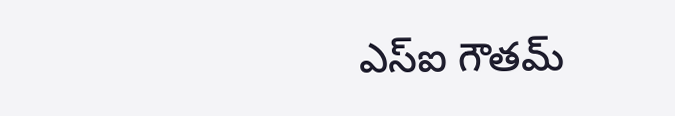ఎస్ఐ గౌతమ్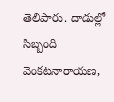తెలిపారు. దాడుల్లో సిబ్బంది వెంకటనారాయణ,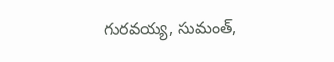గురవయ్య, సుమంత్,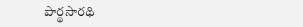పార్థసారథి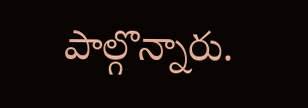పాల్గొన్నారు.